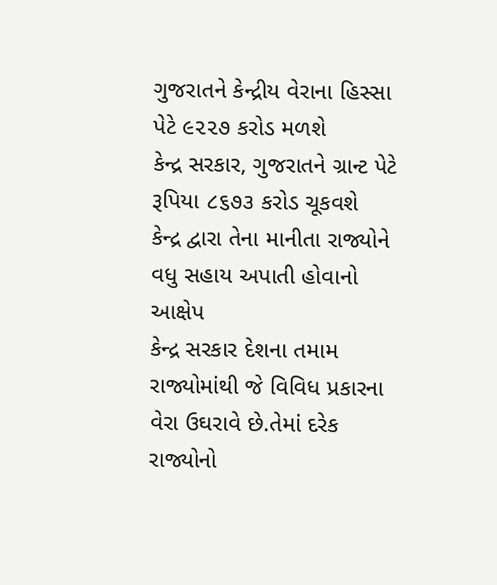ગુજરાતને કેન્દ્રીય વેરાના હિસ્સા પેટે ૯૨૨૭ કરોડ મળશે
કેન્દ્ર સરકાર, ગુજરાતને ગ્રાન્ટ પેટે રૂપિયા ૮૬૭૩ કરોડ ચૂકવશે
કેન્દ્ર દ્વારા તેના માનીતા રાજ્યોને વધુ સહાય અપાતી હોવાનો આક્ષેપ
કેન્દ્ર સરકાર દેશના તમામ રાજ્યોમાંથી જે વિવિધ પ્રકારના વેરા ઉઘરાવે છે.તેમાં દરેક રાજ્યોનો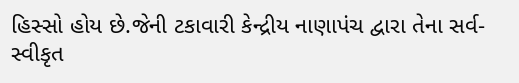હિસ્સો હોય છે.જેની ટકાવારી કેન્દ્રીય નાણાપંચ દ્વારા તેના સર્વ-સ્વીકૃત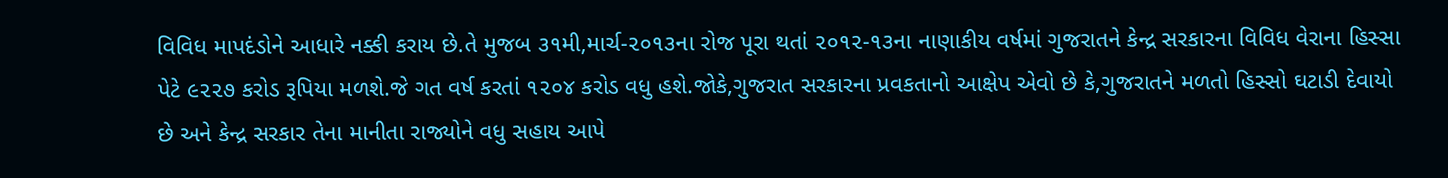વિવિધ માપદંડોને આધારે નક્કી કરાય છે.તે મુજબ ૩૧મી,માર્ચ-૨૦૧૩ના રોજ પૂરા થતાં ૨૦૧૨-૧૩ના નાણાકીય વર્ષમાં ગુજરાતને કેન્દ્ર સરકારના વિવિધ વેરાના હિસ્સા પેટે ૯૨૨૭ કરોડ રૂપિયા મળશે.જે ગત વર્ષ કરતાં ૧૨૦૪ કરોડ વધુ હશે.જોકે,ગુજરાત સરકારના પ્રવકતાનો આક્ષેપ એવો છે કે,ગુજરાતને મળતો હિસ્સો ઘટાડી દેવાયો છે અને કેન્દ્ર સરકાર તેના માનીતા રાજ્યોને વધુ સહાય આપે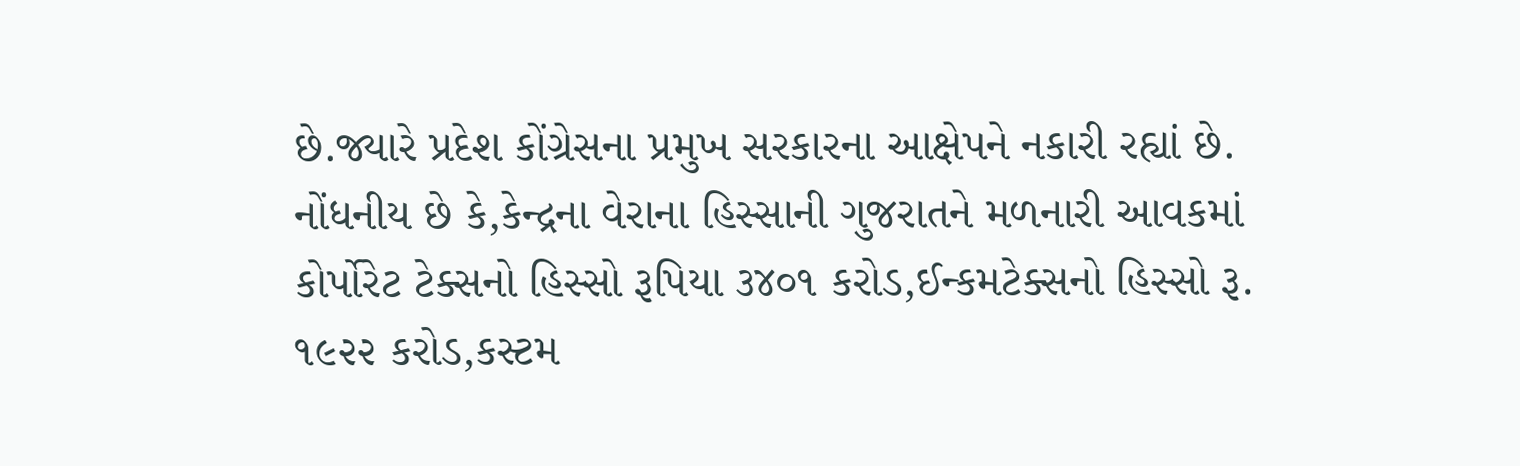છે.જ્યારે પ્રદેશ કોંગ્રેસના પ્રમુખ સરકારના આક્ષેપને નકારી રહ્યાં છે.
નોંધનીય છે કે,કેન્દ્રના વેરાના હિસ્સાની ગુજરાતને મળનારી આવકમાં કોર્પોરેટ ટેક્સનો હિસ્સો રૂપિયા ૩૪૦૧ કરોડ,ઈન્કમટેક્સનો હિસ્સો રૂ. ૧૯૨૨ કરોડ,કસ્ટમ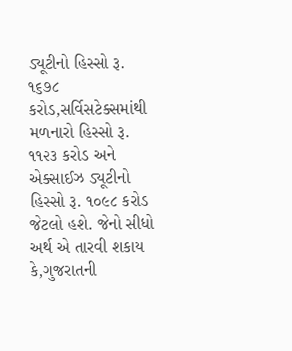ડ્યૂટીનો હિસ્સો રૂ. ૧૬૭૮ કરોડ,સર્વિસટેક્સમાંથી મળનારો હિસ્સો રૂ. ૧૧૨૩ કરોડ અને એક્સાઈઝ ડ્યૂટીનો હિસ્સો રૂ. ૧૦૯૮ કરોડ જેટલો હશે. જેનો સીધો અર્થ એ તારવી શકાય કે,ગુજરાતની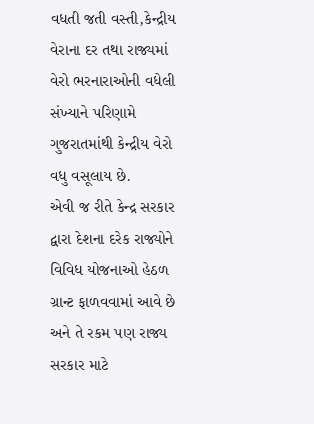વધતી જતી વસ્તી,કેન્દ્રીય વેરાના દર તથા રાજ્યમાં વેરો ભરનારાઓની વધેલી સંખ્યાને પરિણામે ગુજરાતમાંથી કેન્દ્રીય વેરો વધુ વસૂલાય છે.
એવી જ રીતે કેન્દ્ર સરકાર દ્વારા દેશના દરેક રાજ્યોને વિવિધ યોજનાઓ હેઠળ ગ્રાન્ટ ફાળવવામાં આવે છે અને તે રકમ પણ રાજ્ય સરકાર માટે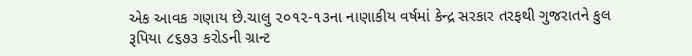એક આવક ગણાય છે.ચાલુ ૨૦૧૨-૧૩ના નાણાકીય વર્ષમાં કેન્દ્ર સરકાર તરફથી ગુજરાતને કુલ રૂપિયા ૮૬૭૩ કરોડની ગ્રાન્ટ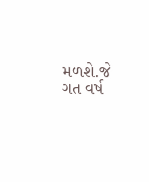મળશે.જે ગત વર્ષ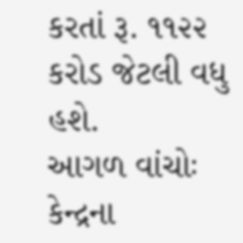કરતાં રૂ. ૧૧૨૨ કરોડ જેટલી વધુ હશે.
આગળ વાંચોઃ કેન્દ્રના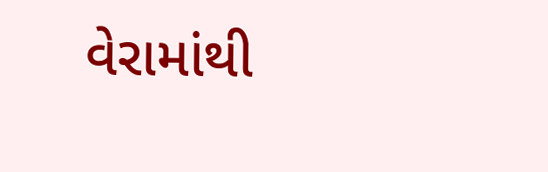વેરામાંથી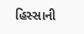હિસ્સાની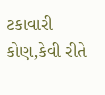ટકાવારી કોણ,કેવી રીતે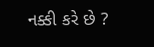નક્કી કરે છે ?